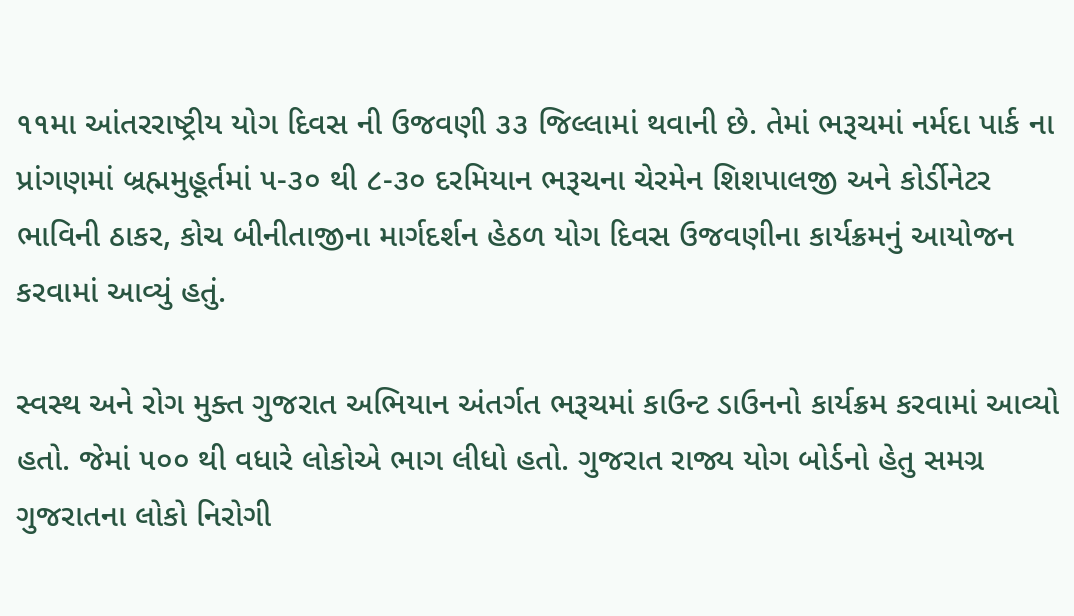૧૧મા આંતરરાષ્ટ્રીય યોગ દિવસ ની ઉજવણી ૩૩ જિલ્લામાં થવાની છે. તેમાં ભરૂચમાં નર્મદા પાર્ક ના પ્રાંગણમાં બ્રહ્મમુહૂર્તમાં ૫-૩૦ થી ૮-૩૦ દરમિયાન ભરૂચના ચેરમેન શિશપાલજી અને કોર્ડીનેટર ભાવિની ઠાકર, કોચ બીનીતાજીના માર્ગદર્શન હેઠળ યોગ દિવસ ઉજવણીના કાર્યક્રમનું આયોજન કરવામાં આવ્યું હતું.

સ્વસ્થ અને રોગ મુક્ત ગુજરાત અભિયાન અંતર્ગત ભરૂચમાં કાઉન્ટ ડાઉનનો કાર્યક્રમ કરવામાં આવ્યો હતો. જેમાં ૫૦૦ થી વધારે લોકોએ ભાગ લીધો હતો. ગુજરાત રાજ્ય યોગ બોર્ડનો હેતુ સમગ્ર ગુજરાતના લોકો નિરોગી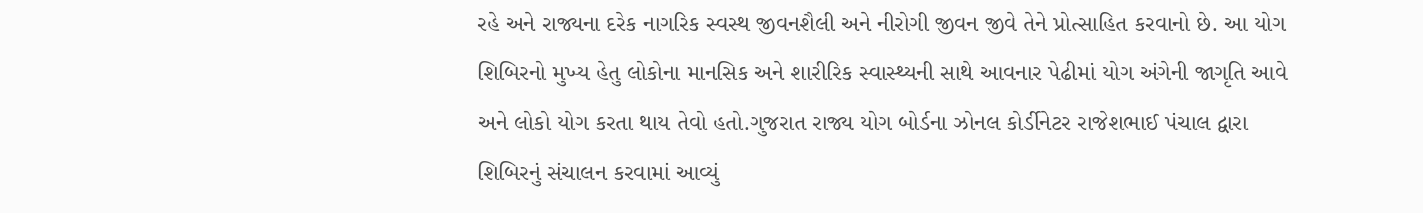રહે અને રાજ્યના દરેક નાગરિક સ્વસ્થ જીવનશૈલી અને નીરોગી જીવન જીવે તેને પ્રોત્સાહિત કરવાનો છે. આ યોગ શિબિરનો મુખ્ય હેતુ લોકોના માનસિક અને શારીરિક સ્વાસ્થ્યની સાથે આવનાર પેઢીમાં યોગ અંગેની જાગૃતિ આવે અને લોકો યોગ કરતા થાય તેવો હતો.ગુજરાત રાજ્ય યોગ બોર્ડના ઝોનલ કોર્ડીનેટર રાજેશભાઈ પંચાલ દ્વારા શિબિરનું સંચાલન કરવામાં આવ્યું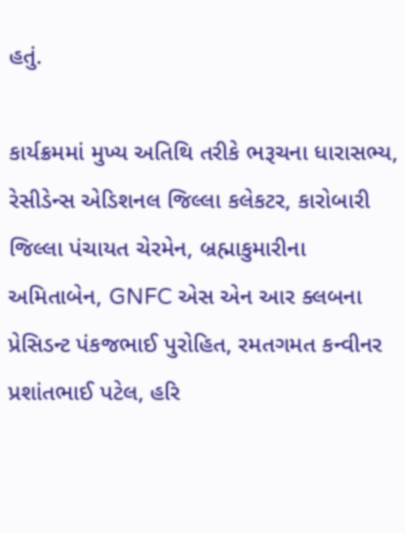હતું.

કાર્યક્રમમાં મુખ્ય અતિથિ તરીકે ભરૂચના ધારાસભ્ય, રેસીડેન્સ એડિશનલ જિલ્લા કલેકટર, કારોબારી જિલ્લા પંચાયત ચેરમેન, બ્રહ્માકુમારીના અમિતાબેન, GNFC એસ એન આર ક્લબના પ્રેસિડન્ટ પંકજભાઈ પુરોહિત, રમતગમત કન્વીનર પ્રશાંતભાઈ પટેલ, હરિ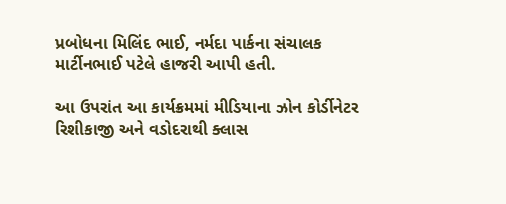પ્રબોધના મિલિંદ ભાઈ, નર્મદા પાર્કના સંચાલક માર્ટીનભાઈ પટેલે હાજરી આપી હતી.

આ ઉપરાંત આ કાર્યક્રમમાં મીડિયાના ઝોન કોર્ડીનેટર રિશીકાજી અને વડોદરાથી ક્લાસ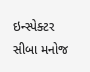ઇન્સ્પેક્ટર સીબા મનોજ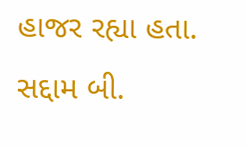હાજર રહ્યા હતા.
સદ્દામ બી.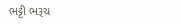ભટ્ટી ભરૂચ